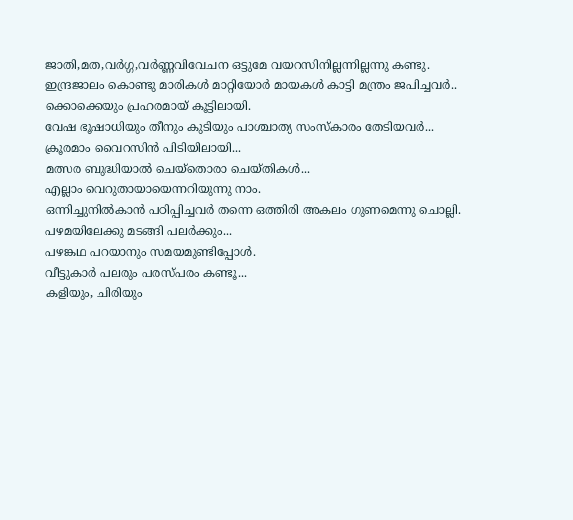ജാതി,മത,വർഗ്ഗ,വർണ്ണവിവേചന ഒട്ടുമേ വയറസിനില്ലന്നില്ലന്നു കണ്ടു.
ഇന്ദ്രജാലം കൊണ്ടു മാരികൾ മാറ്റിയോർ മായകൾ കാട്ടി മന്ത്രം ജപിച്ചവർ..
ക്കൊക്കെയും പ്രഹരമായ് കൂട്ടിലായി.
വേഷ ഭൂഷാധിയും തീനും കുടിയും പാശ്ചാത്യ സംസ്കാരം തേടിയവർ...
ക്രൂരമാം വൈറസിൻ പിടിയിലായി...
മത്സര ബുദ്ധിയാൽ ചെയ്തൊരാ ചെയ്തികൾ...
എല്ലാം വെറുതായായെന്നറിയുന്നു നാം.
ഒന്നിച്ചുനിൽകാൻ പഠിപ്പിച്ചവർ തന്നെ ഒത്തിരി അകലം ഗുണമെന്നു ചൊല്ലി.
പഴമയിലേക്കു മടങ്ങി പലർക്കും...
പഴങ്കഥ പറയാനും സമയമുണ്ടിപ്പോൾ.
വീട്ടുകാർ പലരും പരസ്പരം കണ്ടൂ...
കളിയും, ചിരിയും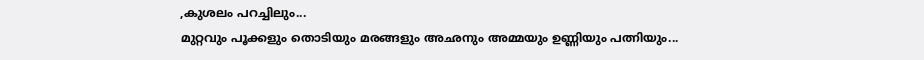,കുശലം പറച്ചിലും...
മുറ്റവും പൂക്കളും തൊടിയും മരങ്ങളും അഛനും അമ്മയും ഉണ്ണിയും പത്നിയും...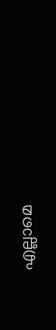എല്ലാമെ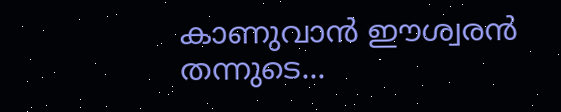കാണുവാൻ ഈശ്വരൻ തന്നുടെ...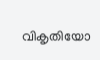വികൃതിയോ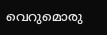വെറുമൊരു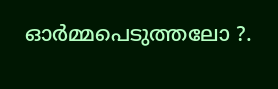ഓർമ്മപെടുത്തലോ ?.